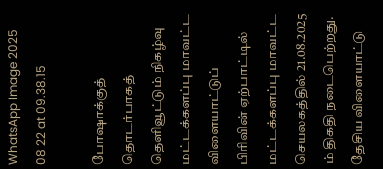WhatsApp Image 2025 08 22 at 09.38.15

போஷாக்குத் தொடர்பாகத் தெளிவூட்டும் நிகழ்வு மட்டக்களப்பு மாவட்ட விளையாட்டுப் பிரிவின் ஏற்பாட்டில் மட்டக்களப்பு மாவட்ட செயலகத்தில் 21.08.2025  ம் திகதி நடைபெற்றது. தேசிய விளையாட்டு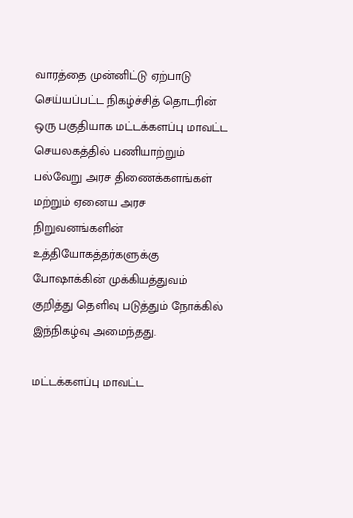வாரத்தை முன்னிட்டு ஏற்பாடு செய்யப்பட்ட நிகழ்ச்சித் தொடரின் ஒரு பகுதியாக மட்டக்களப்பு மாவட்ட செயலகத்தில் பணியாற்றும் பல்வேறு அரச திணைக்களங்கள் மற்றும் ஏனைய அரச நிறுவனங்களின் உத்தியோகத்தர்களுக்கு போஷாக்கின் முக்கியத்துவம் குறித்து தெளிவு படுத்தும் நோக்கில் இந்நிகழ்வு அமைந்தது.

மட்டக்களப்பு மாவட்ட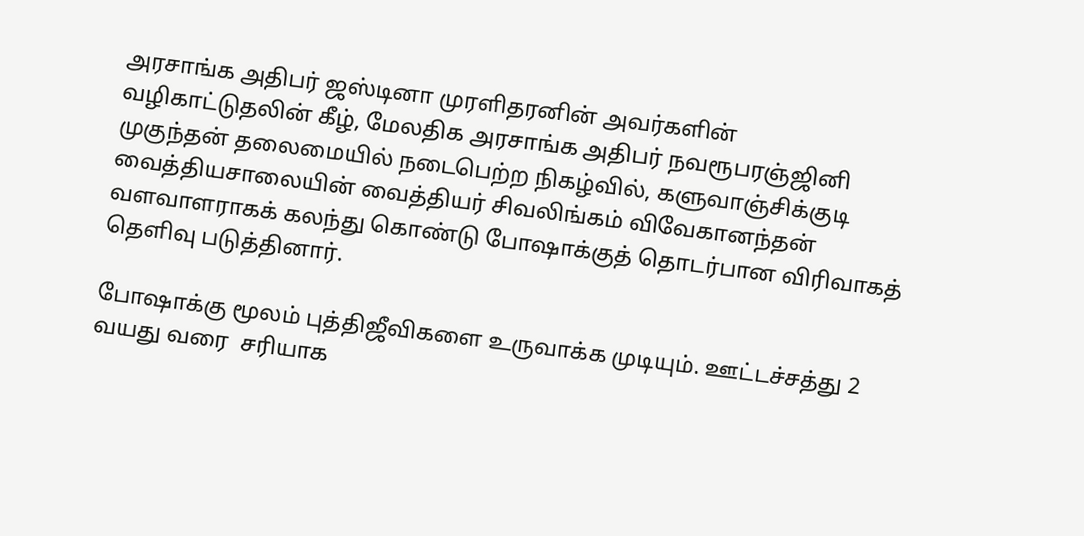அரசாங்க அதிபர் ஜஸ்டினா முரளிதரனின் அவர்களின் வழிகாட்டுதலின் கீழ், மேலதிக அரசாங்க அதிபர் நவரூபரஞ்ஜினி முகுந்தன் தலைமையில் நடைபெற்ற நிகழ்வில், களுவாஞ்சிக்குடி வைத்தியசாலையின் வைத்தியர் சிவலிங்கம் விவேகானந்தன் வளவாளராகக் கலந்து கொண்டு போஷாக்குத் தொடர்பான விரிவாகத் தெளிவு படுத்தினார்.

போஷாக்கு மூலம் புத்திஜீவிகளை உருவாக்க முடியும். ஊட்டச்சத்து 2 வயது வரை  சரியாக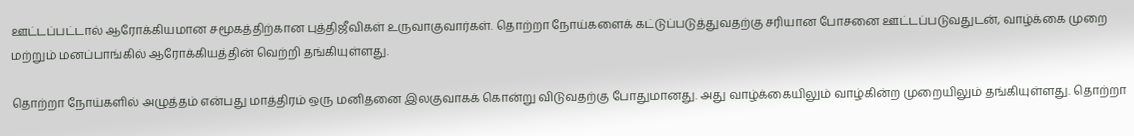ஊட்டப்பட்டால் ஆரோக்கியமான சமூகத்திற்கான புத்திஜீவிகள் உருவாகுவார்கள். தொற்றா நோய்களைக் கட்டுப்படுத்துவதற்கு சரியான போசனை ஊட்டப்படுவதுடன், வாழ்க்கை முறை மற்றும் மனப்பாங்கில் ஆரோக்கியத்தின் வெற்றி தங்கியுள்ளது.

தொற்றா நோய்களில் அழுத்தம் என்பது மாத்திரம் ஒரு மனிதனை இலகுவாகக் கொன்று விடுவதற்கு போதுமானது. அது வாழ்க்கையிலும் வாழ்கின்ற முறையிலும் தங்கியுள்ளது. தொற்றா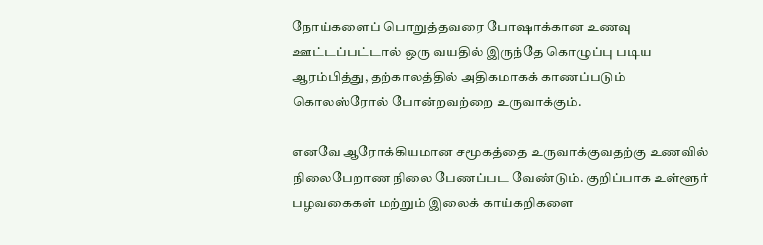நோய்களைப் பொறுத்தவரை போஷாக்கான உணவு ஊட்டப்பட்டால் ஒரு வயதில் இருந்தே கொழுப்பு படிய ஆரம்பித்து, தற்காலத்தில் அதிகமாகக் காணப்படும் கொலஸ்ரோல் போன்றவற்றை உருவாக்கும்.

எனவே ஆரோக்கியமான சமூகத்தை உருவாக்குவதற்கு உணவில் நிலைபேறாண நிலை பேணப்பட வேண்டும். குறிப்பாக உள்ளூர் பழவகைகள் மற்றும் இலைக் காய்கறிகளை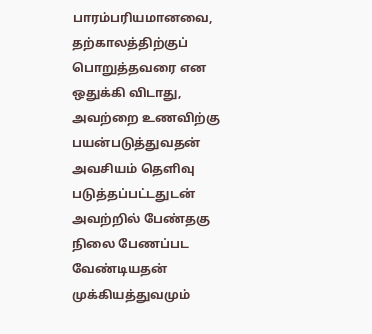பாரம்பரியமானவை, தற்காலத்திற்குப் பொறுத்தவரை என ஒதுக்கி விடாது, அவற்றை உணவிற்கு பயன்படுத்துவதன் அவசியம் தெளிவு படுத்தப்பட்டதுடன் அவற்றில் பேண்தகு நிலை பேணப்பட வேண்டியதன் முக்கியத்துவமும்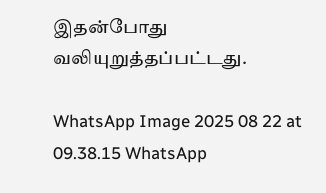இதன்போது வலியுறுத்தப்பட்டது.

WhatsApp Image 2025 08 22 at 09.38.15 WhatsApp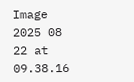Image 2025 08 22 at 09.38.16